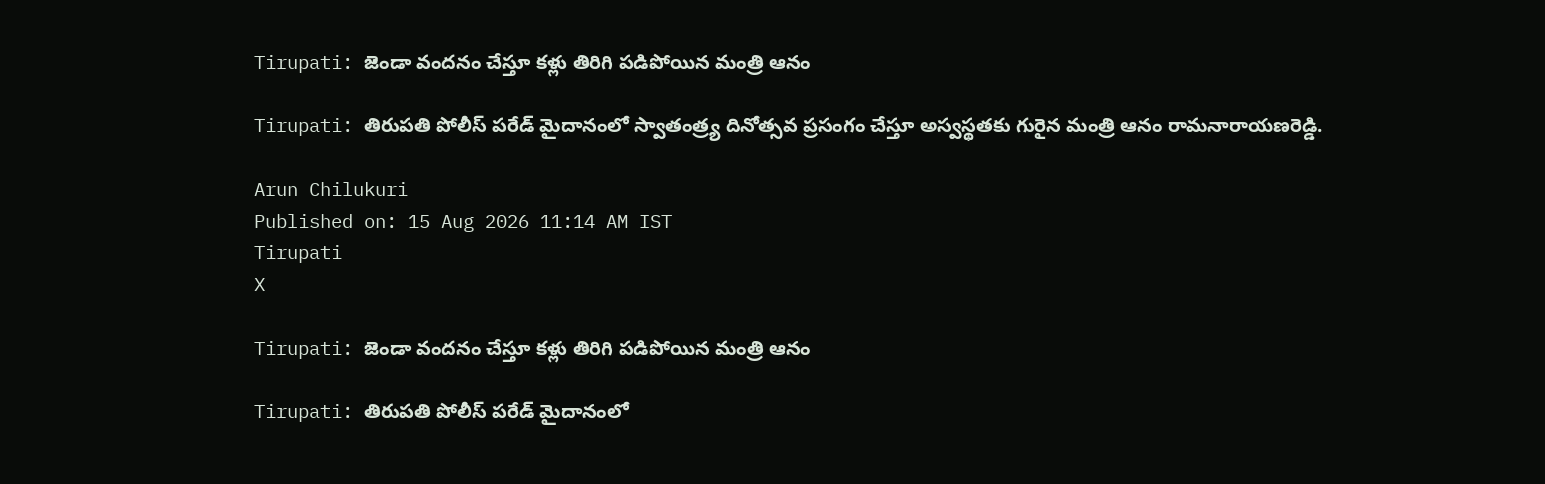Tirupati: జెండా వందనం చేస్తూ కళ్లు తిరిగి పడిపోయిన మంత్రి ఆనం

Tirupati: తిరుపతి పోలీస్ పరేడ్ మైదానంలో స్వాతంత్ర్య దినోత్సవ ప్రసంగం చేస్తూ అస్వస్థతకు గురైన మంత్రి ఆనం రామనారాయణరెడ్డి.

Arun Chilukuri
Published on: 15 Aug 2026 11:14 AM IST
Tirupati
X

Tirupati: జెండా వందనం చేస్తూ కళ్లు తిరిగి పడిపోయిన మంత్రి ఆనం

Tirupati: తిరుపతి పోలీస్ పరేడ్ మైదానంలో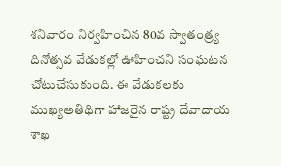శనివారం నిర్వహించిన 80వ స్వాతంత్ర్య దినోత్సవ వేడుకల్లో ఊహించని సంఘటన చోటుచేసుకుంది. ఈ వేడుకలకు ముఖ్యఅతిథిగా హాజరైన రాష్ట్ర దేవాదాయ శాఖ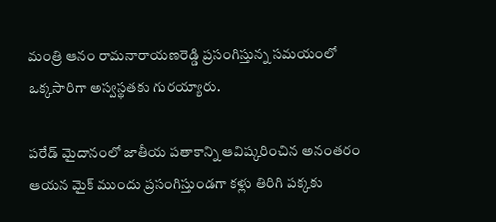మంత్రి ఆనం రామనారాయణరెడ్డి ప్రసంగిస్తున్న సమయంలో ఒక్కసారిగా అస్వస్థతకు గురయ్యారు.

పరేడ్ మైదానంలో జాతీయ పతాకాన్ని ఆవిష్కరించిన అనంతరం ఆయన మైక్ ముందు ప్రసంగిస్తుండగా కళ్లు తిరిగి పక్కకు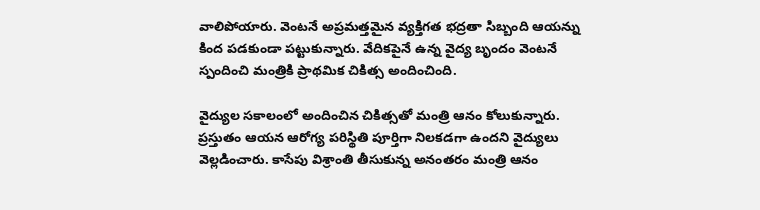వాలిపోయారు. వెంటనే అప్రమత్తమైన వ్యక్తిగత భద్రతా సిబ్బంది ఆయన్ను కింద పడకుండా పట్టుకున్నారు. వేదికపైనే ఉన్న వైద్య బృందం వెంటనే స్పందించి మంత్రికి ప్రాథమిక చికిత్స అందించింది.

వైద్యుల సకాలంలో అందించిన చికిత్సతో మంత్రి ఆనం కోలుకున్నారు. ప్రస్తుతం ఆయన ఆరోగ్య పరిస్థితి పూర్తిగా నిలకడగా ఉందని వైద్యులు వెల్లడించారు. కాసేపు విశ్రాంతి తీసుకున్న అనంతరం మంత్రి ఆనం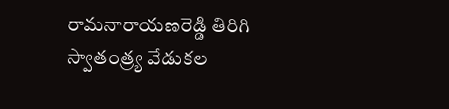రామనారాయణరెడ్డి తిరిగి స్వాతంత్ర్య వేడుకల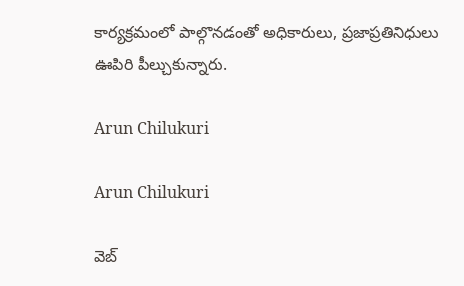కార్యక్రమంలో పాల్గొనడంతో అధికారులు, ప్రజాప్రతినిధులు ఊపిరి పీల్చుకున్నారు.

Arun Chilukuri

Arun Chilukuri

వెబ్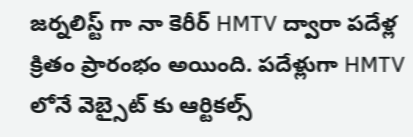జర్నలిస్ట్ గా నా కెరీర్ HMTV ద్వారా పదేళ్ల క్రితం ప్రారంభం అయింది. పదేళ్లుగా HMTV లోనే వెబ్సైట్ కు ఆర్టికల్స్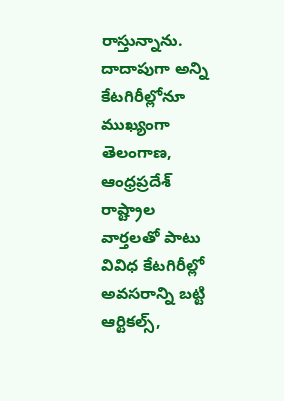రాస్తున్నాను. దాదాపుగా అన్ని కేటగిరీల్లోనూ ముఖ్యంగా తెలంగాణ, ఆంధ్రప్రదేశ్ రాష్ట్రాల వార్తలతో పాటు వివిధ కేటగిరీల్లో అవసరాన్ని బట్టి ఆర్టికల్స్,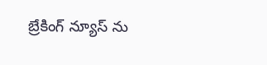బ్రేకింగ్ న్యూస్ ను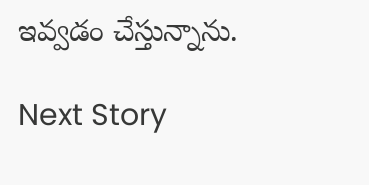ఇవ్వడం చేస్తున్నాను.

Next Story